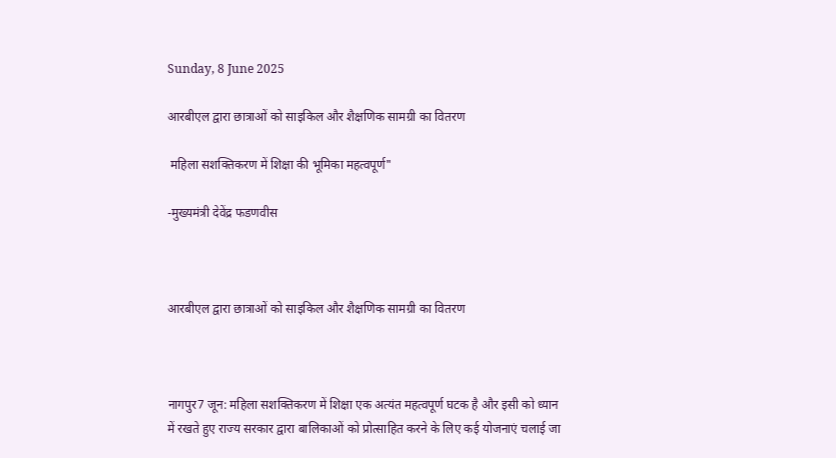Sunday, 8 June 2025

आरबीएल द्वारा छात्राओं को साइकिल और शैक्षणिक सामग्री का वितरण

 महिला सशक्तिकरण में शिक्षा की भूमिका महत्वपूर्ण"

-मुख्यमंत्री देवेंद्र फडणवीस



आरबीएल द्वारा छात्राओं को साइकिल और शैक्षणिक सामग्री का वितरण



नागपुर7 जून: महिला सशक्तिकरण में शिक्षा एक अत्यंत महत्वपूर्ण घटक है और इसी को ध्यान में रखते हुए राज्य सरकार द्वारा बालिकाओं को प्रोत्साहित करने के लिए कई योजनाएं चलाई जा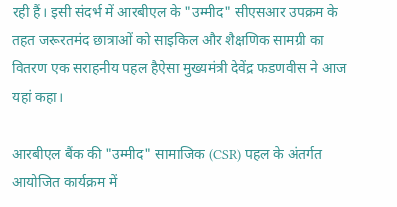रही हैं। इसी संदर्भ में आरबीएल के "उम्मीद" सीएसआर उपक्रम के तहत जरूरतमंद छात्राओं को साइकिल और शैक्षणिक सामग्री का वितरण एक सराहनीय पहल हैऐसा मुख्यमंत्री देवेंद्र फडणवीस ने आज यहां कहा।

आरबीएल बैंक की "उम्मीद" सामाजिक (CSR) पहल के अंतर्गत आयोजित कार्यक्रम में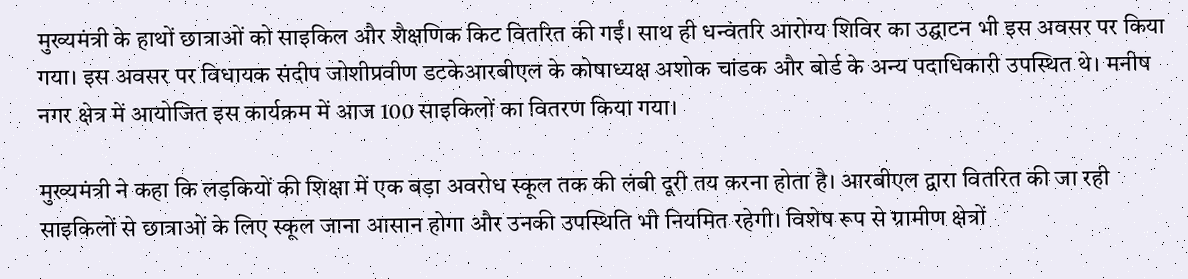मुख्यमंत्री के हाथों छात्राओं को साइकिल और शैक्षणिक किट वितरित की गईं। साथ ही धन्वंतरि आरोग्य शिविर का उद्घाटन भी इस अवसर पर किया गया। इस अवसर पर विधायक संदीप जोशीप्रवीण डटकेआरबीएल के कोषाध्यक्ष अशोक चांडक और बोर्ड के अन्य पदाधिकारी उपस्थित थे। मनीष नगर क्षेत्र में आयोजित इस कार्यक्रम में आज 100 साइकिलों का वितरण किया गया।

मुख्यमंत्री ने कहा कि लड़कियों की शिक्षा में एक बड़ा अवरोध स्कूल तक की लंबी दूरी तय करना होता है। आरबीएल द्वारा वितरित की जा रही साइकिलों से छात्राओं के लिए स्कूल जाना आसान होगा और उनकी उपस्थिति भी नियमित रहेगी। विशेष रूप से ग्रामीण क्षेत्रों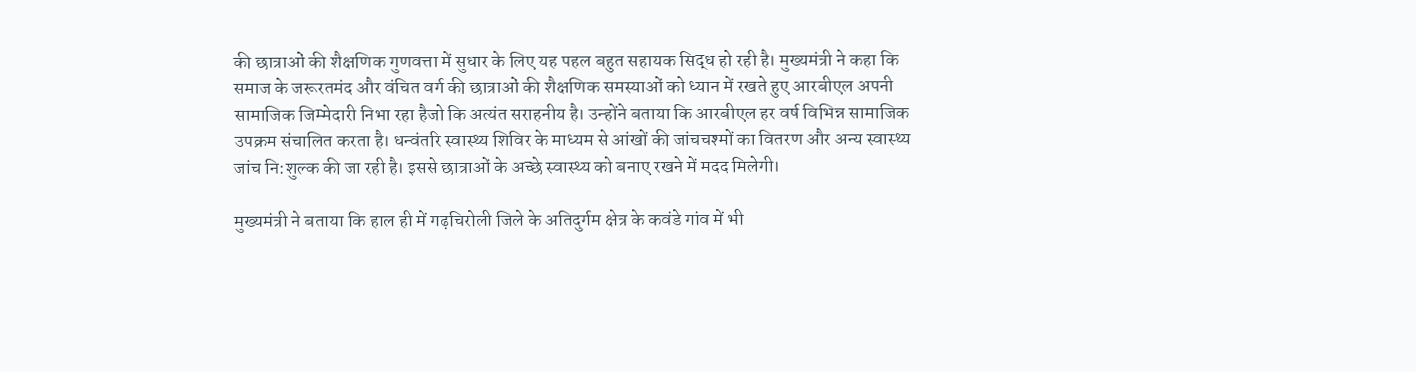की छात्राओं की शैक्षणिक गुणवत्ता में सुधार के लिए यह पहल बहुत सहायक सिद्ध हो रही है। मुख्यमंत्री ने कहा कि समाज के जरूरतमंद और वंचित वर्ग की छात्राओं की शैक्षणिक समस्याओं को ध्यान में रखते हुए आरबीएल अपनी सामाजिक जिम्मेदारी निभा रहा हैजो कि अत्यंत सराहनीय है। उन्होंने बताया कि आरबीएल हर वर्ष विभिन्न सामाजिक उपक्रम संचालित करता है। धन्वंतरि स्वास्थ्य शिविर के माध्यम से आंखों की जांचचश्मों का वितरण और अन्य स्वास्थ्य जांच नि:शुल्क की जा रही है। इससे छात्राओं के अच्छे स्वास्थ्य को बनाए रखने में मदद मिलेगी।

मुख्यमंत्री ने बताया कि हाल ही में गढ़चिरोली जिले के अतिदुर्गम क्षेत्र के कवंडे गांव में भी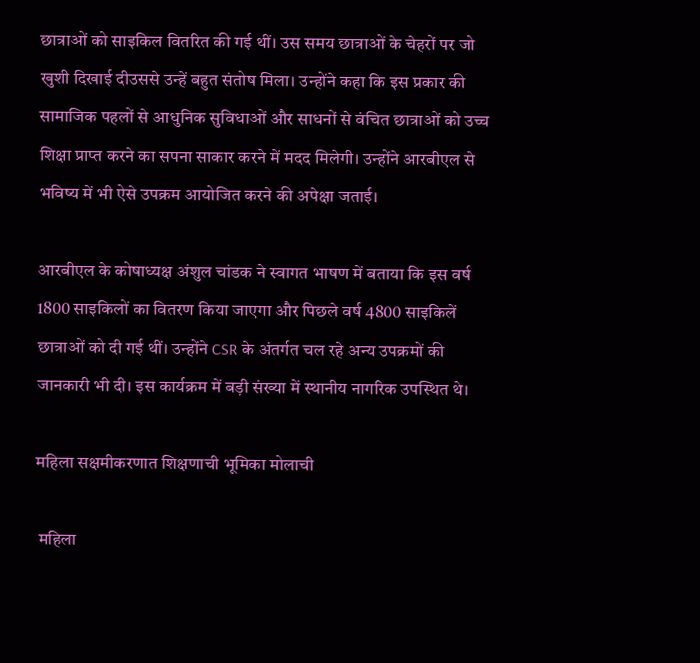छात्राओं को साइकिल वितरित की गई थीं। उस समय छात्राओं के चेहरों पर जो खुशी दिखाई दीउससे उन्हें बहुत संतोष मिला। उन्होंने कहा कि इस प्रकार की सामाजिक पहलों से आधुनिक सुविधाओं और साधनों से वंचित छात्राओं को उच्च शिक्षा प्राप्त करने का सपना साकार करने में मदद मिलेगी। उन्होंने आरबीएल से भविष्य में भी ऐसे उपक्रम आयोजित करने की अपेक्षा जताई।

आरबीएल के कोषाध्यक्ष अंशुल चांडक ने स्वागत भाषण में बताया कि इस वर्ष 1800 साइकिलों का वितरण किया जाएगा और पिछले वर्ष 4800 साइकिलें छात्राओं को दी गई थीं। उन्होंने CSR के अंतर्गत चल रहे अन्य उपक्रमों की जानकारी भी दी। इस कार्यक्रम में बड़ी संख्या में स्थानीय नागरिक उपस्थित थे।

महिला सक्षमीकरणात शिक्षणाची भूमिका मोलाची

 महिला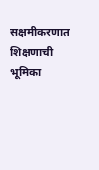सक्षमीकरणात शिक्षणाची भूमिका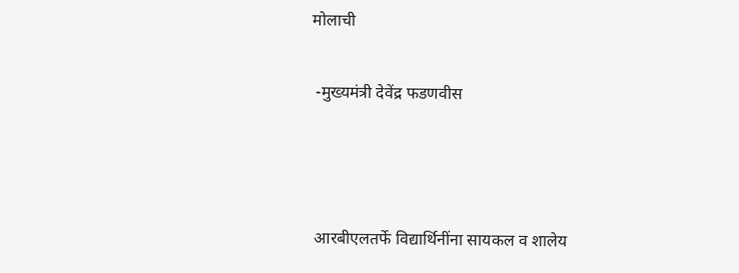मोलाची

 -मुख्यमंत्री देवेंद्र फडणवीस



 आरबीएलतर्फे विद्यार्थिनींना सायकल व शालेय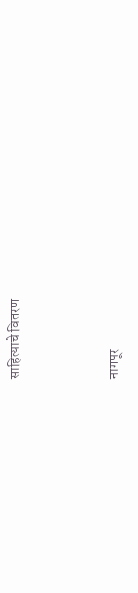साहित्याचे वितरण



नागपूर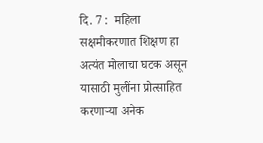दि. 7 :  महिला सक्षमीकरणात शिक्षण हा अत्यंत मोलाचा घटक असून यासाठी मुलींना प्रोत्साहित करणाऱ्या अनेक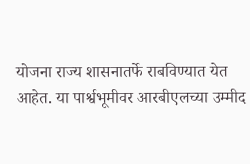योजना राज्य शासनातर्फे राबविण्यात येत आहेत. या पार्श्वभूमीवर आरबीएलच्या उम्मीद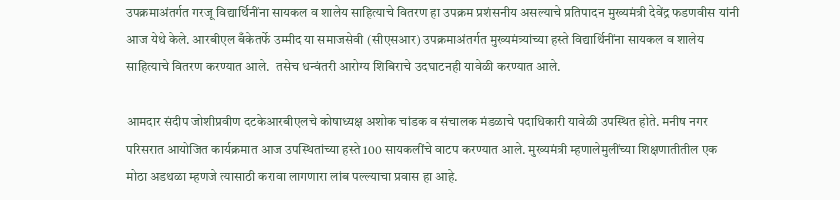उपक्रमाअंतर्गत गरजू विद्यार्थिनींना सायकल व शालेय साहित्याचे वितरण हा उपक्रम प्रशंसनीय असल्याचे प्रतिपादन मुख्यमंत्री देवेंद्र फडणवीस यांनी आज येथे केले. आरबीएल बँकेतर्फे उम्मीद या समाजसेवी (सीएसआर) उपक्रमाअंतर्गत मुख्यमंत्र्यांच्या हस्ते विद्यार्थिनींना सायकल व शालेय साहित्याचे वितरण करण्यात आले.  तसेच धन्वंतरी आरोग्य शिबिराचे उदघाटनही यावेळी करण्यात आले.

आमदार संदीप जोशीप्रवीण दटकेआरबीएलचे कोषाध्यक्ष अशोक चांडक व संचालक मंडळाचे पदाधिकारी यावेळी उपस्थित होते. मनीष नगर परिसरात आयोजित कार्यक्रमात आज उपस्थितांच्या हस्ते 100 सायकलींचे वाटप करण्यात आले. मुख्यमंत्री म्हणालेमुलींच्या शिक्षणातीतील एक मोठा अडथळा म्हणजे त्यासाठी करावा लागणारा लांब पल्ल्याचा प्रवास हा आहे.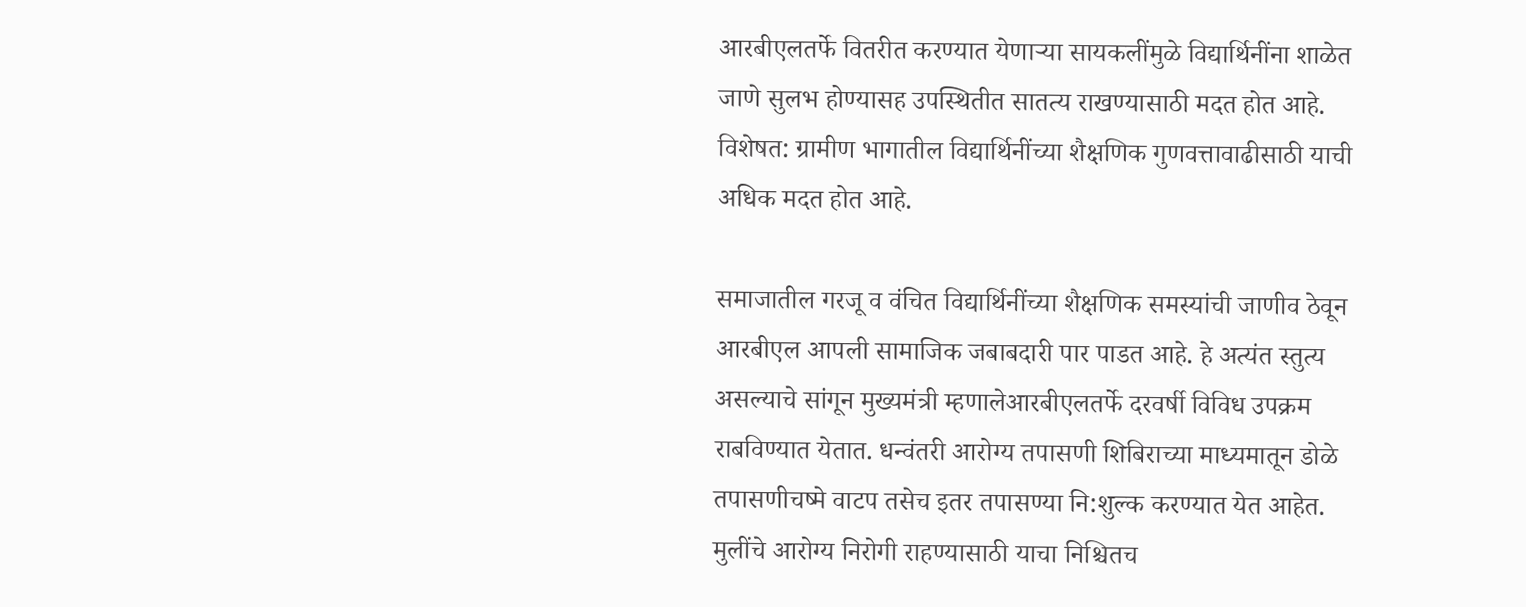आरबीएलतर्फे वितरीत करण्यात येणाऱ्या सायकलींमुळे विद्यार्थिनींना शाळेत जाणे सुलभ होण्यासह उपस्थितीत सातत्य राखण्यासाठी मदत होत आहे. विशेषत: ग्रामीण भागातील विद्यार्थिनींच्या शैक्षणिक गुणवत्तावाढीसाठी याची अधिक मदत होत आहे.

समाजातील गरजू व वंचित विद्यार्थिनींच्या शैक्षणिक समस्यांची जाणीव ठेवून आरबीएल आपली सामाजिक जबाबदारी पार पाडत आहे. हे अत्यंत स्तुत्य असल्याचे सांगून मुख्यमंत्री म्हणालेआरबीएलतर्फे दरवर्षी विविध उपक्रम राबविण्यात येतात. धन्वंतरी आरोग्य तपासणी शिबिराच्या माध्यमातून डोळे तपासणीचष्मे वाटप तसेच इतर तपासण्या नि:शुल्क करण्यात येत आहेत. मुलींचे आरोग्य निरोगी राहण्यासाठी याचा निश्चितच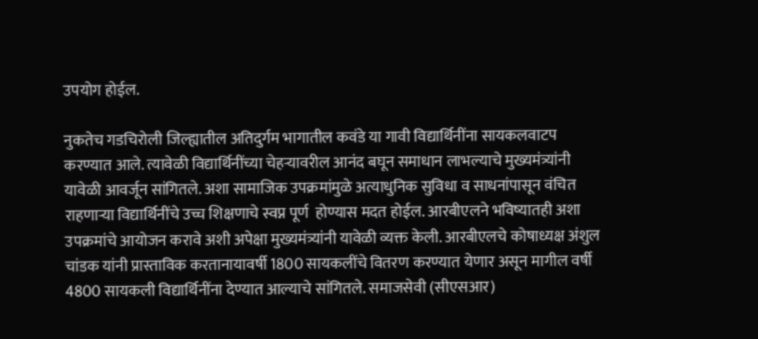उपयोग होईल.

नुकतेच गडचिरोली जिल्ह्यातील अतिदुर्गम भागातील कवंडे या गावी विद्यार्थिनींना सायकलवाटप करण्यात आले. त्यावेळी विद्यार्थिनींच्या चेहऱ्यावरील आनंद बघून समाधान लाभल्याचे मुख्यमंत्र्यांनी यावेळी आवर्जून सांगितले. अशा सामाजिक उपक्रमांमुळे अत्याधुनिक सुविधा व साधनांपासून वंचित राहणाऱ्या विद्यार्थिनींचे उच्च शिक्षणाचे स्वप्न पूर्ण  होण्यास मदत होईल. आरबीएलने भविष्यातही अशा उपक्रमांचे आयोजन करावे अशी अपेक्षा मुख्यमंत्र्यांनी यावेळी व्यक्त केली. आरबीएलचे कोषाध्यक्ष अंशुल चांडक यांनी प्रास्ताविक करतानायावर्षी 1800 सायकलींचे वितरण करण्यात येणार असून मागील वर्षी 4800 सायकली विद्यार्थिनींना देण्यात आल्याचे सांगितले. समाजसेवी (सीएसआर)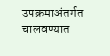उपक्रमाअंतर्गत चालवण्यात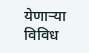येणाऱ्या विविध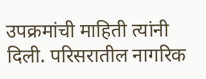उपक्रमांची माहिती त्यांनी दिली. परिसरातील नागरिक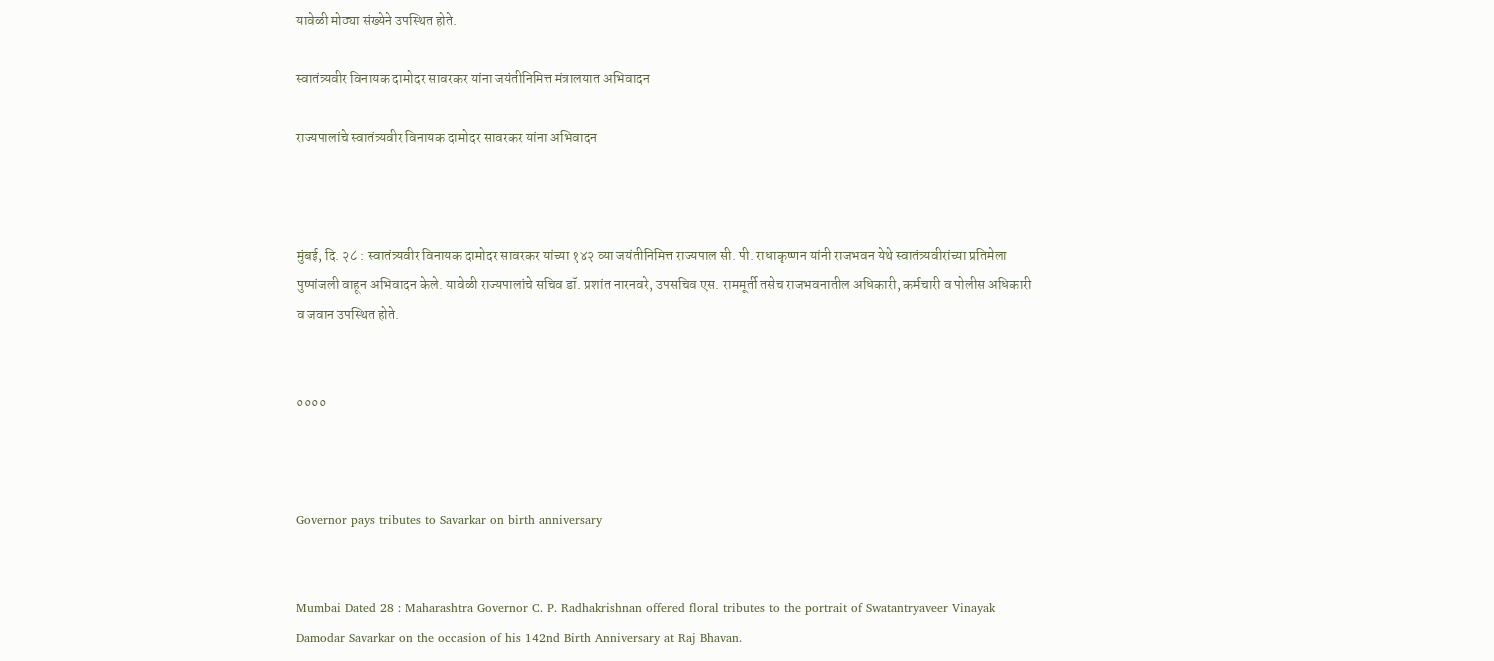यावेळी मोठ्या संख्येने उपस्थित होते.

स्वातंत्र्यवीर विनायक दामोदर सावरकर यांना जयंतीनिमित्त मंत्रालयात अभिवादन

राज्यपालांचे स्वातंत्र्यवीर विनायक दामोदर सावरकर यांना अभिवादन



मुंबई, दि. २८ : स्वातंत्र्यवीर विनायक दामोदर सावरकर यांच्या १४२ व्या जयंतीनिमित्त राज्यपाल सी. पी. राधाकृष्णन यांनी राजभवन येथे स्वातंत्र्यवीरांच्या प्रतिमेला पुष्पांजली वाहून अभिवादन केले. यावेळी राज्यपालांचे सचिव डॉ. प्रशांत नारनवरे, उपसचिव एस. राममूर्ती तसेच राजभवनातील अधिकारी, कर्मचारी व पोलीस अधिकारी व जवान उपस्थित होते.


००००



Governor pays tributes to Savarkar on birth anniversary


Mumbai Dated 28 : Maharashtra Governor C. P. Radhakrishnan offered floral tributes to the portrait of Swatantryaveer Vinayak Damodar Savarkar on the occasion of his 142nd Birth Anniversary at Raj Bhavan.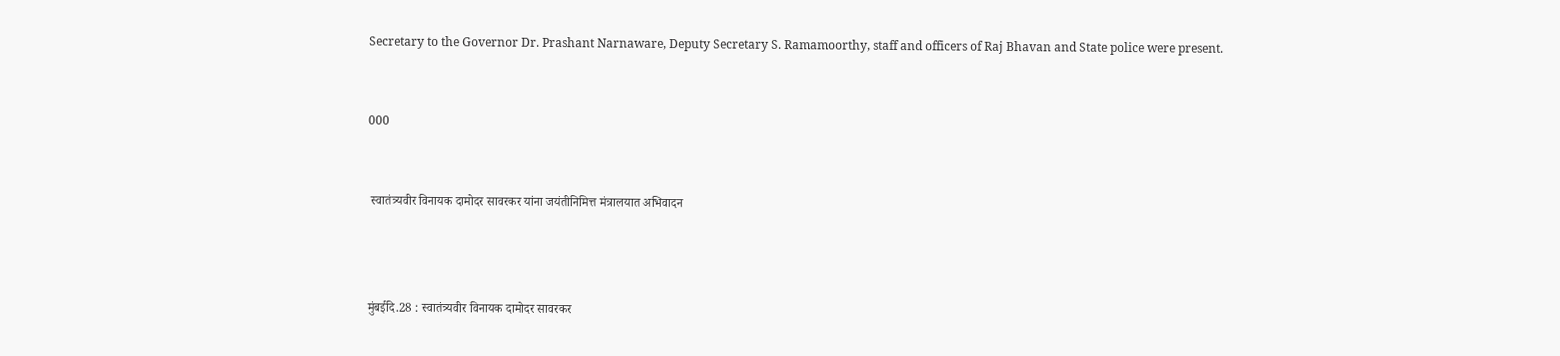Secretary to the Governor Dr. Prashant Narnaware, Deputy Secretary S. Ramamoorthy, staff and officers of Raj Bhavan and State police were present.


000


 स्वातंत्र्यवीर विनायक दामोदर सावरकर यांना जयंतीनिमित्त मंत्रालयात अभिवादन



मुंबईदि.28 : स्वातंत्र्यवीर विनायक दामोदर सावरकर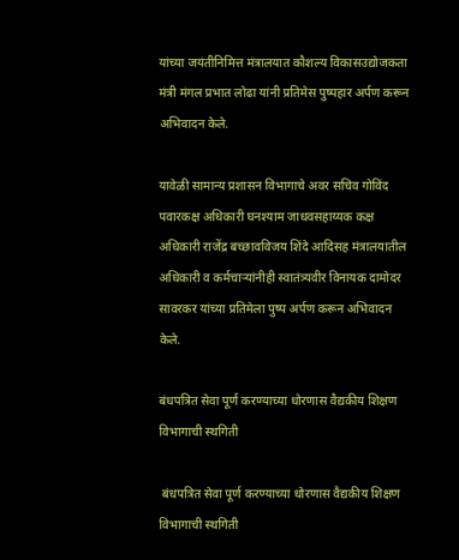यांच्या जयंतीनिमित्त मंत्रालयात कौशल्य विकासउद्योजकता मंत्री मंगल प्रभात लोढा यांनी प्रतिमेस पुष्पहार अर्पण करून अभिवादन केले.

यावेळी सामान्य प्रशासन विभागाचे अवर सचिव गोविंद पवारकक्ष अधिकारी घनश्याम जाधवसहाय्यक कक्ष अधिकारी राजेंद्र बच्छावविजय शिंदे आदिसह मंत्रालयातील अधिकारी व कर्मचाऱ्यांनीही स्वातंत्र्यवीर विनायक दामोदर सावरकर यांच्या प्रतिमेला पुष्प अर्पण करून अभिवादन केले.

बंधपत्रित सेवा पूर्ण करण्याच्या धोरणास वैद्यकीय शिक्षण विभागाची स्थगिती

 बंधपत्रित सेवा पूर्ण करण्याच्या धोरणास वैद्यकीय शिक्षण विभागाची स्थगिती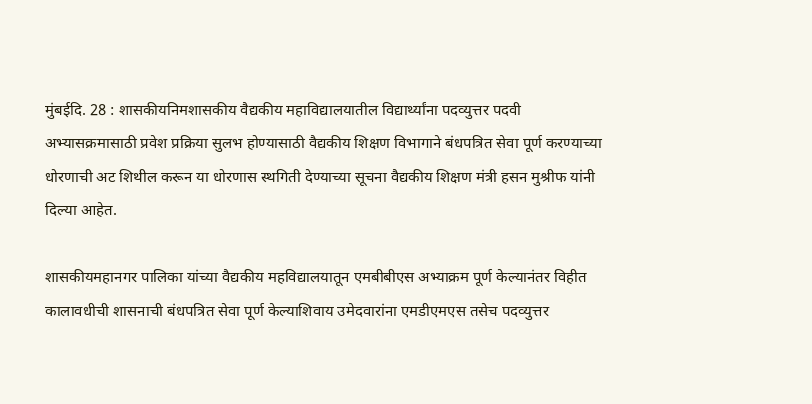मुंबईदि. 28 : शासकीयनिमशासकीय वैद्यकीय महाविद्यालयातील विद्यार्थ्यांना पदव्युत्तर पदवी अभ्यासक्रमासाठी प्रवेश प्रक्रिया सुलभ होण्यासाठी वैद्यकीय शिक्षण विभागाने बंधपत्रित सेवा पूर्ण करण्याच्या धोरणाची अट शिथील करून या धोरणास स्थगिती देण्याच्या सूचना वैद्यकीय शिक्षण मंत्री हसन मुश्रीफ यांनी दिल्या आहेत.

शासकीयमहानगर पालिका यांच्या वैद्यकीय महविद्यालयातून एमबीबीएस अभ्याक्रम पूर्ण केल्यानंतर विहीत कालावधीची शासनाची बंधपत्रित सेवा पूर्ण केल्याशिवाय उमेदवारांना एमडीएमएस तसेच पदव्युत्तर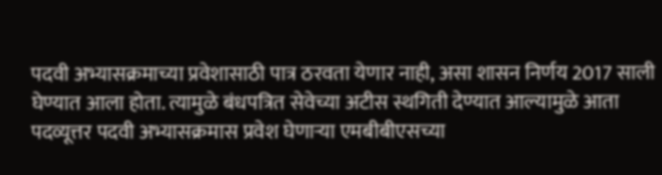पदवी अभ्यासक्रमाच्या प्रवेशासाठी पात्र ठरवता येणार नाही, असा शासन निर्णय 2017 साली घेण्यात आला होता. त्यामुळे बंधपत्रित सेवेच्या अटीस स्थगिती देण्यात आल्यामुळे आता पदव्यूत्तर पदवी अभ्यासक्रमास प्रवेश घेणाऱ्या एमबीबीएसच्या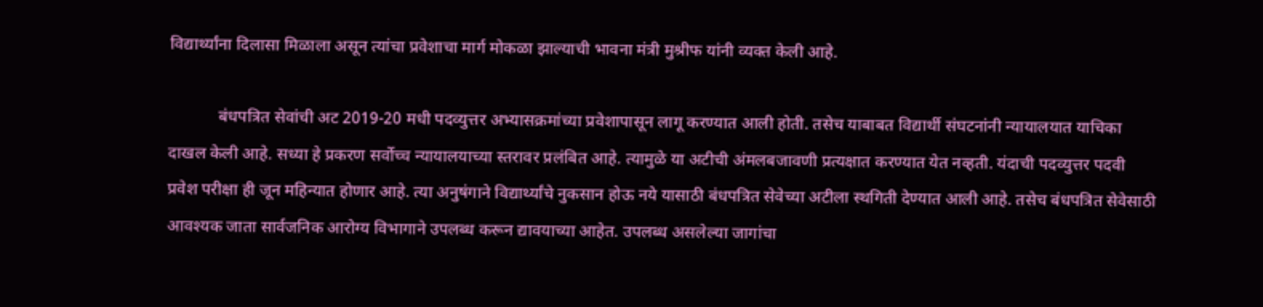विद्यार्थ्यांना दिलासा मिळाला असून त्यांचा प्रवेशाचा मार्ग मोकळा झाल्याची भावना मंत्री मुश्रीफ यांनी व्यक्त केली आहे.

            बंधपत्रित सेवांची अट 2019-20 मधी पदव्युत्तर अभ्यासक्रमांच्या प्रवेशापासून लागू करण्यात आली होती. तसेच याबाबत विद्यार्थी संघटनांनी न्यायालयात याचिका दाखल केली आहे. सध्या हे प्रकरण सर्वोच्च न्यायालयाच्या स्तरावर प्रलंबित आहे. त्यामुळे या अटीची अंमलबजावणी प्रत्यक्षात करण्यात येत नव्हती. यंदाची पदव्युत्तर पदवी प्रवेश परीक्षा ही जून महिन्यात होणार आहे. त्या अनुषंगाने विद्यार्थ्यांचे नुकसान होऊ नये यासाठी बंधपत्रित सेवेच्या अटीला स्थगिती देण्यात आली आहे. तसेच बंधपत्रित सेवेसाठी आवश्यक जाता सार्वजनिक आरोग्य विभागाने उपलब्ध करून द्यावयाच्या आहेत. उपलब्ध असलेल्या जागांचा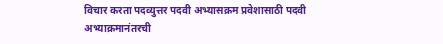विचार करता पदव्युत्तर पदवी अभ्यासक्रम प्रवेशासाठी पदवी अभ्याक्रमानंतरची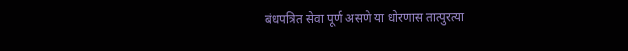बंधपत्रित सेवा पूर्ण असणे या धोरणास तात्पुरत्या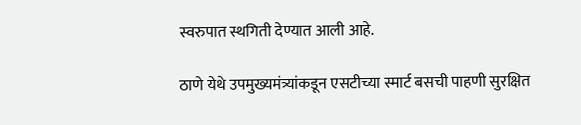स्वरुपात स्थगिती देण्यात आली आहे.

ठाणे येथे उपमुख्यमंत्र्यांकडून एसटीच्या स्मार्ट बसची पाहणी सुरक्षित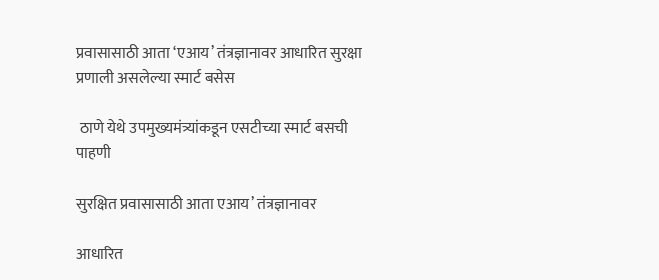प्रवासासाठी आता ‘एआय’ तंत्रज्ञानावर आधारित सुरक्षा प्रणाली असलेल्या स्मार्ट बसेस

 ठाणे येथे उपमुख्यमंत्र्यांकडून एसटीच्या स्मार्ट बसची पाहणी

सुरक्षित प्रवासासाठी आता एआय’ तंत्रज्ञानावर

आधारित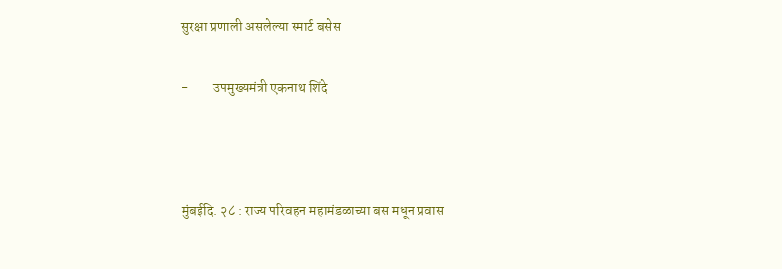सुरक्षा प्रणाली असलेल्या स्मार्ट बसेस

-         उपमुख्यमंत्री एकनाथ शिंदे



मुंबईदि. २८ : राज्य परिवहन महामंडळाच्या बस मधून प्रवास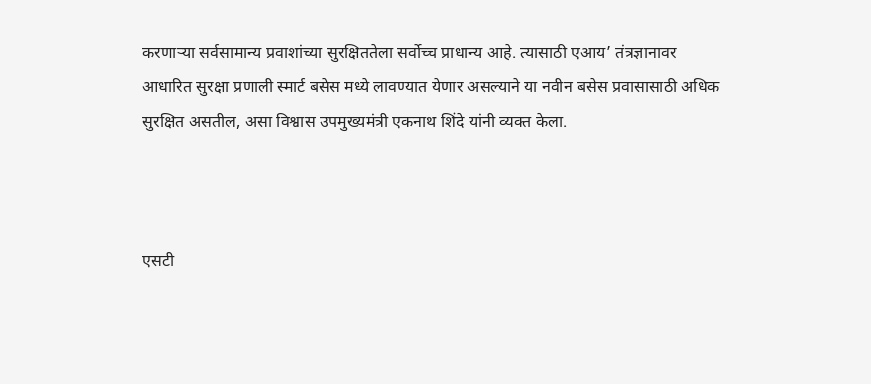करणाऱ्या सर्वसामान्य प्रवाशांच्या सुरक्षिततेला सर्वोच्च प्राधान्य आहे. त्यासाठी एआय’ तंत्रज्ञानावर आधारित सुरक्षा प्रणाली स्मार्ट बसेस मध्ये लावण्यात येणार असल्याने या नवीन बसेस प्रवासासाठी अधिक सुरक्षित असतील, असा विश्वास उपमुख्यमंत्री एकनाथ शिंदे यांनी व्यक्त केला.



एसटी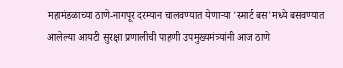महामंडळाच्या ठाणे-नागपूर दरम्यान चालवण्यात येणाऱ्या 'स्मार्ट बस'मध्ये बसवण्यात आलेल्या आयटी सुरक्षा प्रणालीची पाहणी उपमुख्यमंत्र्यांनी आज ठाणे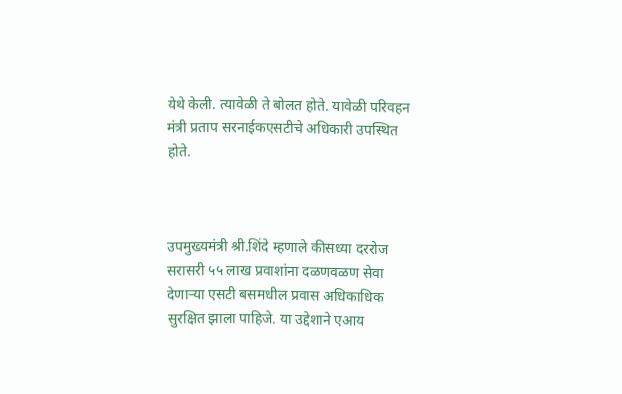येथे केली. त्यावेळी ते बोलत होते. यावेळी परिवहन मंत्री प्रताप सरनाईकएसटीचे अधिकारी उपस्थित होते.



उपमुख्यमंत्री श्री.शिंदे म्हणाले कीसध्या दररोज सरासरी ५५ लाख प्रवाशांना दळणवळण सेवा देणाऱ्या एसटी बसमधील प्रवास अधिकाधिक सुरक्षित झाला पाहिजे. या उद्देशाने एआय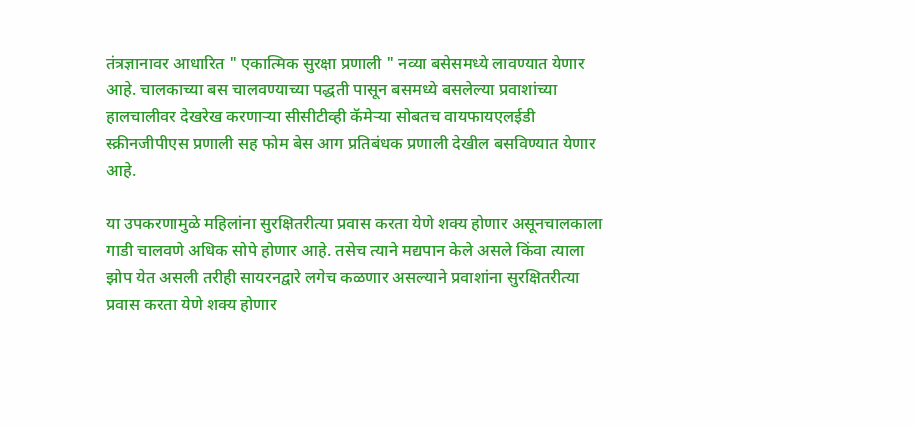तंत्रज्ञानावर आधारित " एकात्मिक सुरक्षा प्रणाली " नव्या बसेसमध्ये लावण्यात येणार आहे. चालकाच्या बस चालवण्याच्या पद्धती पासून बसमध्ये बसलेल्या प्रवाशांच्या हालचालीवर देखरेख करणाऱ्या सीसीटीव्ही कॅमेऱ्या सोबतच वायफायएलईडी स्क्रीनजीपीएस प्रणाली सह फोम बेस आग प्रतिबंधक प्रणाली देखील बसविण्यात येणार आहे.

या उपकरणामुळे महिलांना सुरक्षितरीत्या प्रवास करता येणे शक्य होणार असूनचालकाला गाडी चालवणे अधिक सोपे होणार आहे. तसेच त्याने मद्यपान केले असले किंवा त्याला झोप येत असली तरीही सायरनद्वारे लगेच कळणार असल्याने प्रवाशांना सुरक्षितरीत्या प्रवास करता येणे शक्य होणार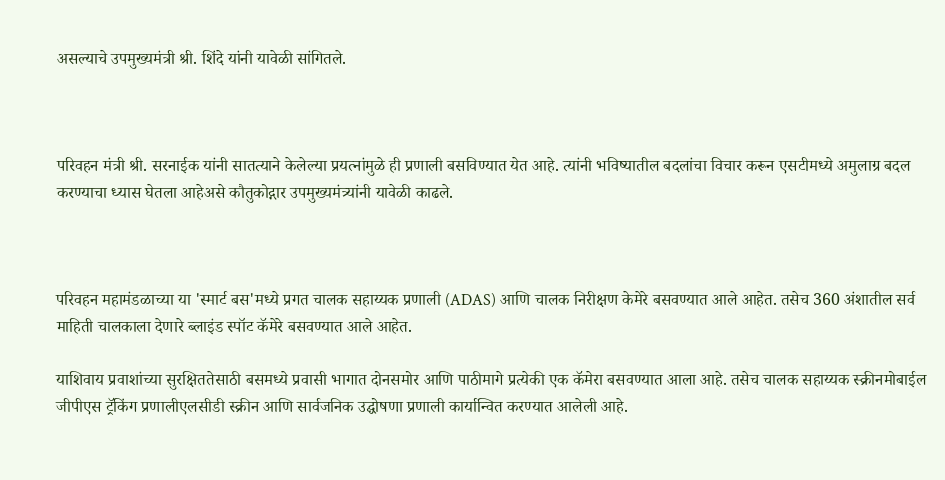असल्याचे उपमुख्यमंत्री श्री. शिंदे यांनी यावेळी सांगितले.



परिवहन मंत्री श्री. सरनाईक यांनी सातत्याने केलेल्या प्रयत्नांमुळे ही प्रणाली बसविण्यात येत आहे. त्यांनी भविष्यातील बदलांचा विचार करून एसटीमध्ये अमुलाग्र बदल करण्याचा ध्यास घेतला आहेअसे कौतुकोद्गार उपमुख्यमंत्र्यांनी यावेळी काढले.



परिवहन महामंडळाच्या या 'स्मार्ट बस'मध्ये प्रगत चालक सहाय्यक प्रणाली (ADAS) आणि चालक निरीक्षण केमेरे बसवण्यात आले आहेत. तसेच 360 अंशातील सर्व माहिती चालकाला देणारे ब्लाइंड स्पॉट कॅमेरे बसवण्यात आले आहेत.

याशिवाय प्रवाशांच्या सुरक्षिततेसाठी बसमध्ये प्रवासी भागात दोनसमोर आणि पाठीमागे प्रत्येकी एक कॅमेरा बसवण्यात आला आहे. तसेच चालक सहाय्यक स्क्रीनमोबाईल जीपीएस ट्रॅकिंग प्रणालीएलसीडी स्क्रीन आणि सार्वजनिक उद्घोषणा प्रणाली कार्यान्वित करण्यात आलेली आहे.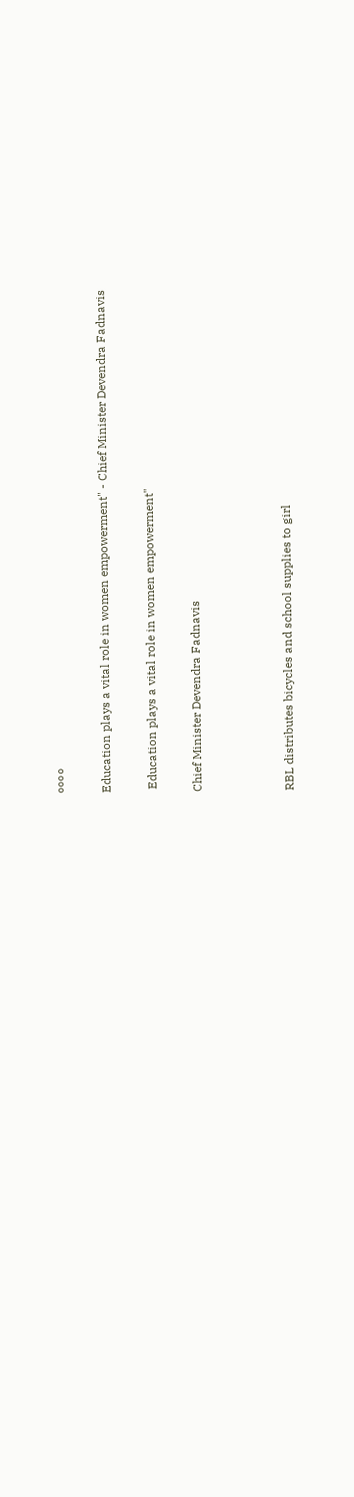००००

Education plays a vital role in women empowerment" - Chief Minister Devendra Fadnavis

 Education plays a vital role in women empowerment"

Chief Minister Devendra Fadnavis



RBL distributes bicycles and school supplies to girl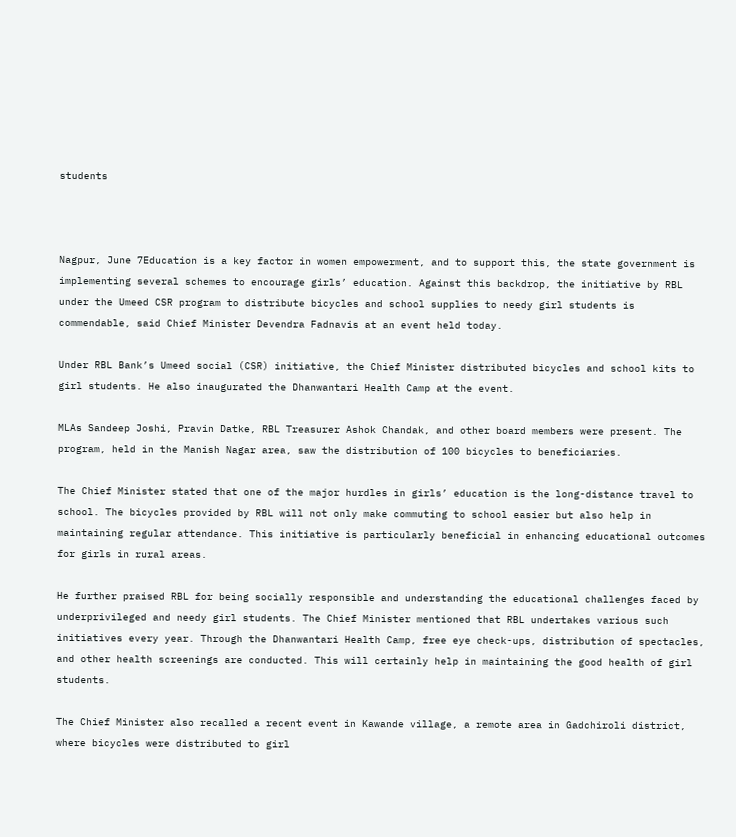students



Nagpur, June 7Education is a key factor in women empowerment, and to support this, the state government is implementing several schemes to encourage girls’ education. Against this backdrop, the initiative by RBL under the Umeed CSR program to distribute bicycles and school supplies to needy girl students is commendable, said Chief Minister Devendra Fadnavis at an event held today.

Under RBL Bank’s Umeed social (CSR) initiative, the Chief Minister distributed bicycles and school kits to girl students. He also inaugurated the Dhanwantari Health Camp at the event.

MLAs Sandeep Joshi, Pravin Datke, RBL Treasurer Ashok Chandak, and other board members were present. The program, held in the Manish Nagar area, saw the distribution of 100 bicycles to beneficiaries.

The Chief Minister stated that one of the major hurdles in girls’ education is the long-distance travel to school. The bicycles provided by RBL will not only make commuting to school easier but also help in maintaining regular attendance. This initiative is particularly beneficial in enhancing educational outcomes for girls in rural areas.

He further praised RBL for being socially responsible and understanding the educational challenges faced by underprivileged and needy girl students. The Chief Minister mentioned that RBL undertakes various such initiatives every year. Through the Dhanwantari Health Camp, free eye check-ups, distribution of spectacles, and other health screenings are conducted. This will certainly help in maintaining the good health of girl students.

The Chief Minister also recalled a recent event in Kawande village, a remote area in Gadchiroli district, where bicycles were distributed to girl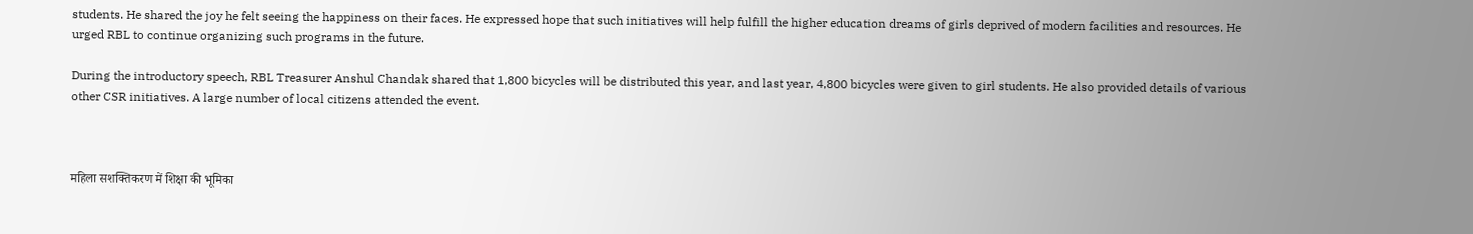students. He shared the joy he felt seeing the happiness on their faces. He expressed hope that such initiatives will help fulfill the higher education dreams of girls deprived of modern facilities and resources. He urged RBL to continue organizing such programs in the future.

During the introductory speech, RBL Treasurer Anshul Chandak shared that 1,800 bicycles will be distributed this year, and last year, 4,800 bicycles were given to girl students. He also provided details of various other CSR initiatives. A large number of local citizens attended the event.



महिला सशक्तिकरण में शिक्षा की भूमिका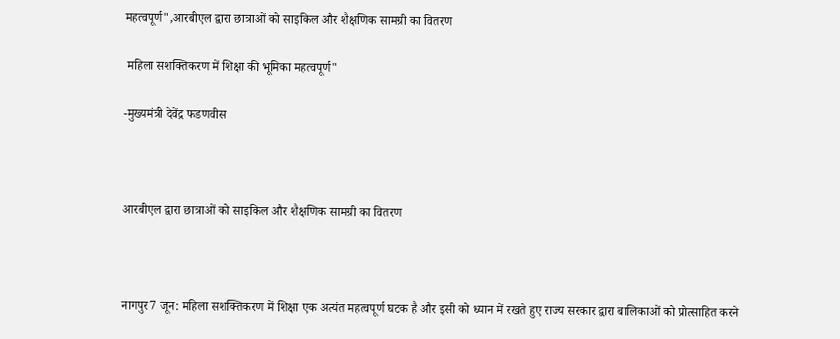महत्वपूर्ण",आरबीएल द्वारा छात्राओं को साइकिल और शैक्षणिक सामग्री का वितरण

 महिला सशक्तिकरण में शिक्षा की भूमिका महत्वपूर्ण"

-मुख्यमंत्री देवेंद्र फडणवीस



आरबीएल द्वारा छात्राओं को साइकिल और शैक्षणिक सामग्री का वितरण



नागपुर7 जून: महिला सशक्तिकरण में शिक्षा एक अत्यंत महत्वपूर्ण घटक है और इसी को ध्यान में रखते हुए राज्य सरकार द्वारा बालिकाओं को प्रोत्साहित करने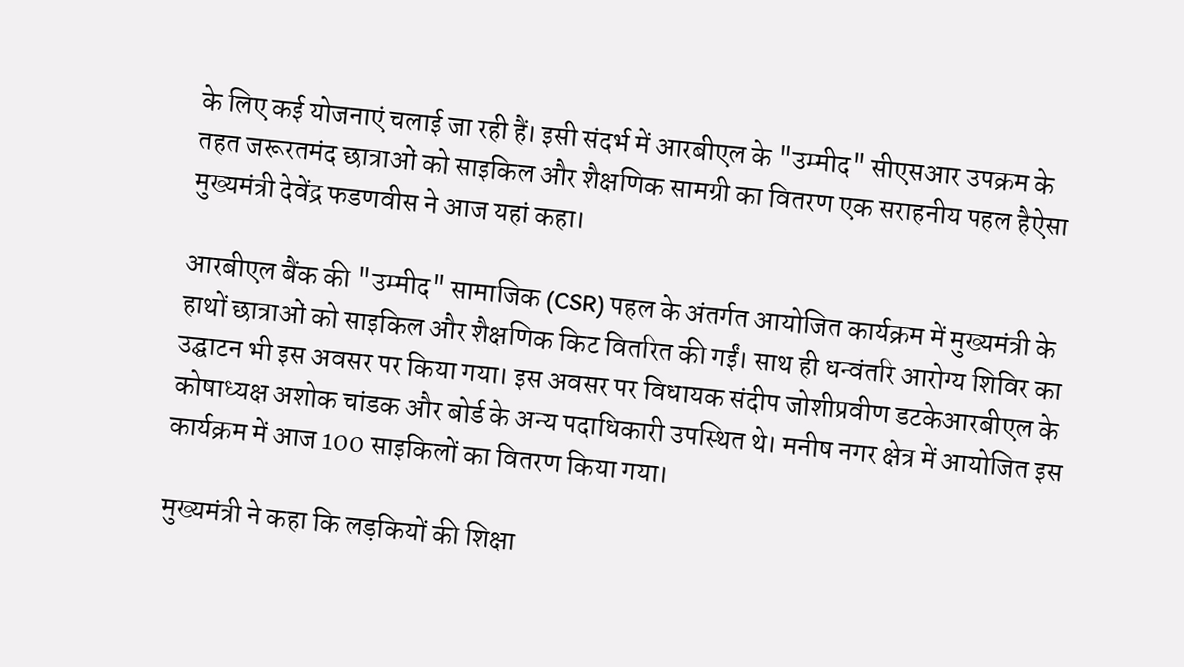के लिए कई योजनाएं चलाई जा रही हैं। इसी संदर्भ में आरबीएल के "उम्मीद" सीएसआर उपक्रम के तहत जरूरतमंद छात्राओं को साइकिल और शैक्षणिक सामग्री का वितरण एक सराहनीय पहल हैऐसा मुख्यमंत्री देवेंद्र फडणवीस ने आज यहां कहा।

आरबीएल बैंक की "उम्मीद" सामाजिक (CSR) पहल के अंतर्गत आयोजित कार्यक्रम में मुख्यमंत्री के हाथों छात्राओं को साइकिल और शैक्षणिक किट वितरित की गईं। साथ ही धन्वंतरि आरोग्य शिविर का उद्घाटन भी इस अवसर पर किया गया। इस अवसर पर विधायक संदीप जोशीप्रवीण डटकेआरबीएल के कोषाध्यक्ष अशोक चांडक और बोर्ड के अन्य पदाधिकारी उपस्थित थे। मनीष नगर क्षेत्र में आयोजित इस कार्यक्रम में आज 100 साइकिलों का वितरण किया गया।

मुख्यमंत्री ने कहा कि लड़कियों की शिक्षा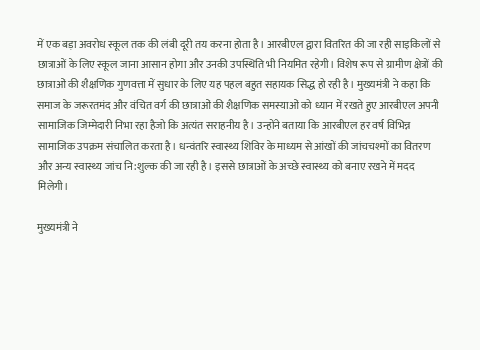में एक बड़ा अवरोध स्कूल तक की लंबी दूरी तय करना होता है। आरबीएल द्वारा वितरित की जा रही साइकिलों से छात्राओं के लिए स्कूल जाना आसान होगा और उनकी उपस्थिति भी नियमित रहेगी। विशेष रूप से ग्रामीण क्षेत्रों की छात्राओं की शैक्षणिक गुणवत्ता में सुधार के लिए यह पहल बहुत सहायक सिद्ध हो रही है। मुख्यमंत्री ने कहा कि समाज के जरूरतमंद और वंचित वर्ग की छात्राओं की शैक्षणिक समस्याओं को ध्यान में रखते हुए आरबीएल अपनी सामाजिक जिम्मेदारी निभा रहा हैजो कि अत्यंत सराहनीय है। उन्होंने बताया कि आरबीएल हर वर्ष विभिन्न सामाजिक उपक्रम संचालित करता है। धन्वंतरि स्वास्थ्य शिविर के माध्यम से आंखों की जांचचश्मों का वितरण और अन्य स्वास्थ्य जांच नि:शुल्क की जा रही है। इससे छात्राओं के अच्छे स्वास्थ्य को बनाए रखने में मदद मिलेगी।

मुख्यमंत्री ने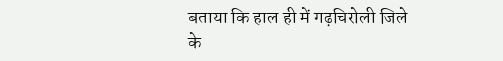बताया कि हाल ही में गढ़चिरोली जिले के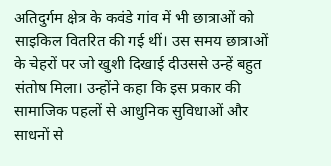अतिदुर्गम क्षेत्र के कवंडे गांव में भी छात्राओं को साइकिल वितरित की गई थीं। उस समय छात्राओं के चेहरों पर जो खुशी दिखाई दीउससे उन्हें बहुत संतोष मिला। उन्होंने कहा कि इस प्रकार की सामाजिक पहलों से आधुनिक सुविधाओं और साधनों से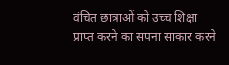वंचित छात्राओं को उच्च शिक्षा प्राप्त करने का सपना साकार करने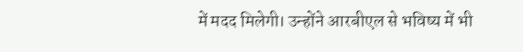में मदद मिलेगी। उन्होंने आरबीएल से भविष्य में भी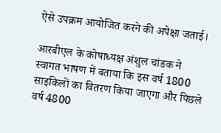ऐसे उपक्रम आयोजित करने की अपेक्षा जताई।

आरबीएल के कोषाध्यक्ष अंशुल चांडक ने स्वागत भाषण में बताया कि इस वर्ष 1800 साइकिलों का वितरण किया जाएगा और पिछले वर्ष 4800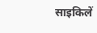साइकिलें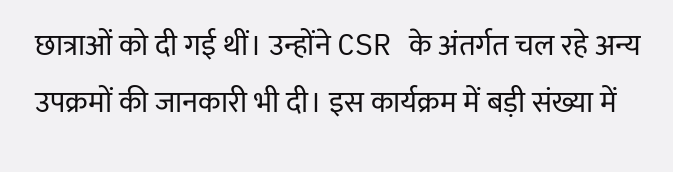छात्राओं को दी गई थीं। उन्होंने CSR के अंतर्गत चल रहे अन्य उपक्रमों की जानकारी भी दी। इस कार्यक्रम में बड़ी संख्या में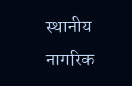स्थानीय नागरिक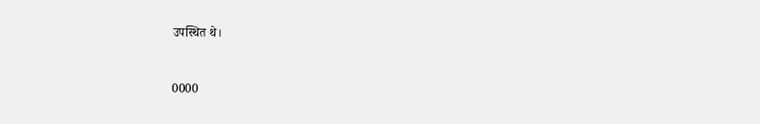उपस्थित थे।



0000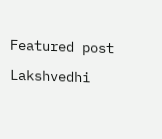Featured post

Lakshvedhi